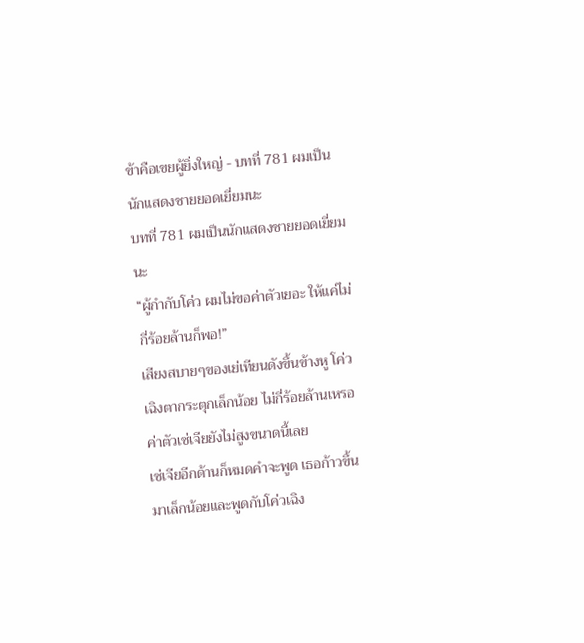ข้าคือเขยผู้ยิ่งใหญ่ - บทที่ 781 ผมเป็นนักแสดงชายยอดเยี่ยมนะ
บทที่ 781 ผมเป็นนักแสดงชายยอดเยี่ยมนะ
“ผู้กำกับโค่ว ผมไม่ขอค่าตัวเยอะ ให้แค่ไม่กี่ร้อยล้านก็พอ!”
เสียงสบายๆของเย่เทียนดังขึ้นข้างหู โค่วเฉิงตากระตุกเล็กน้อย ไม่กี่ร้อยล้านเหรอ ค่าตัวเซ่เจียยังไม่สูงขนาดนี้เลย
เซ่เจียอีกด้านก็หมดคำจะพูด เธอก้าวขึ้นมาเล็กน้อยและพูดกับโค่วเฉิง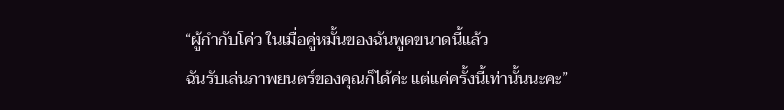“ผู้กำกับโค่ว ในเมื่อคู่หมั้นของฉันพูดขนาดนี้แล้ว
ฉันรับเล่นภาพยนตร์ของคุณก็ได้ค่ะ แต่แค่ครั้งนี้เท่านั้นนะคะ”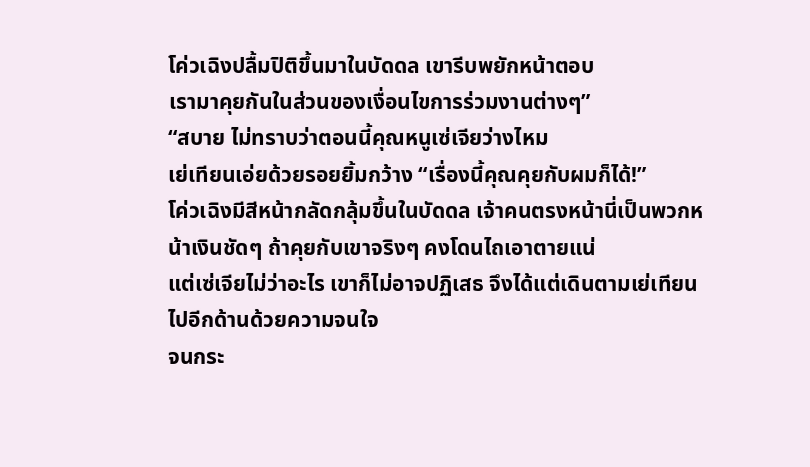โค่วเฉิงปลื้มปิติขึ้นมาในบัดดล เขารีบพยักหน้าตอบ
เรามาคุยกันในส่วนของเงื่อนไขการร่วมงานต่างๆ”
“สบาย ไม่ทราบว่าตอนนี้คุณหนูเซ่เจียว่างไหม
เย่เทียนเอ่ยด้วยรอยยิ้มกว้าง “เรื่องนี้คุณคุยกับผมก็ได้!”
โค่วเฉิงมีสีหน้ากลัดกลุ้มขึ้นในบัดดล เจ้าคนตรงหน้านี่เป็นพวกหน้าเงินชัดๆ ถ้าคุยกับเขาจริงๆ คงโดนไถเอาตายแน่
แต่เซ่เจียไม่ว่าอะไร เขาก็ไม่อาจปฏิเสธ จึงได้แต่เดินตามเย่เทียนไปอีกด้านด้วยความจนใจ
จนกระ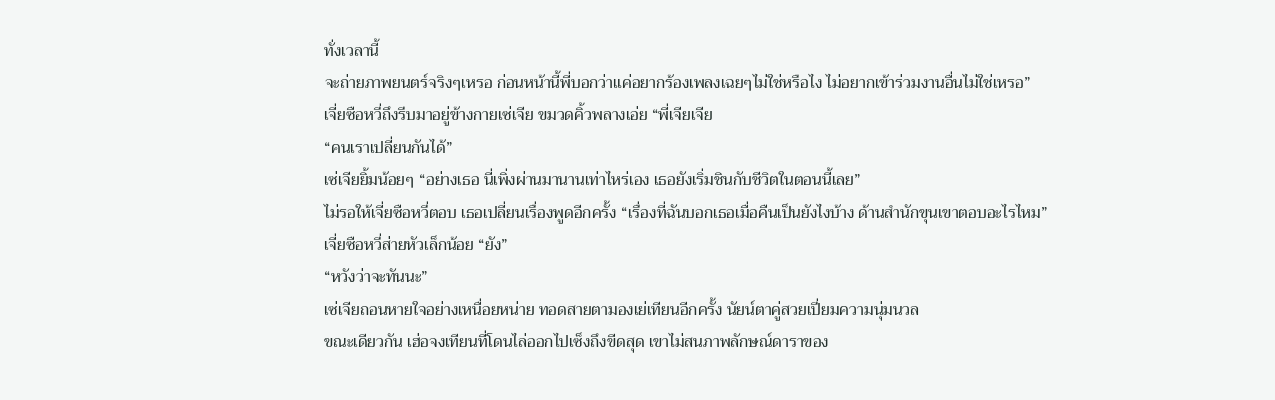ทั่งเวลานี้
จะถ่ายภาพยนตร์จริงๆเหรอ ก่อนหน้านี้พี่บอกว่าแค่อยากร้องเพลงเฉยๆไม่ใช่หรือไง ไม่อยากเข้าร่วมงานอื่นไม่ใช่เหรอ”
เจี่ยซือหวี่ถึงรีบมาอยู่ข้างกายเซ่เจีย ขมวดคิ้วพลางเอ่ย “พี่เจียเจีย
“คนเราเปลี่ยนกันได้”
เซ่เจียยิ้มน้อยๆ “อย่างเธอ นี่เพิ่งผ่านมานานเท่าไหร่เอง เธอยังเริ่มชินกับชีวิตในตอนนี้เลย”
ไม่รอให้เจี่ยซือหวี่ตอบ เธอเปลี่ยนเรื่องพูดอีกครั้ง “เรื่องที่ฉันบอกเธอเมื่อคืนเป็นยังไงบ้าง ด้านสำนักขุนเขาตอบอะไรไหม”
เจี่ยซือหวี่ส่ายหัวเล็กน้อย “ยัง”
“หวังว่าจะทันนะ”
เซ่เจียถอนหายใจอย่างเหนื่อยหน่าย ทอดสายตามองเย่เทียนอีกครั้ง นัยน์ตาคู่สวยเปี่ยมความนุ่มนวล
ขณะเดียวกัน เฮ่อจงเทียนที่โดนไล่ออกไปเซ็งถึงขีดสุด เขาไม่สนภาพลักษณ์ดาราของ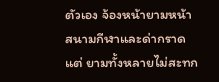ตัวเอง จ้องหน้ายามหน้าสนามกีฬาและด่ากราด
แต่ ยามทั้งหลายไม่สะทก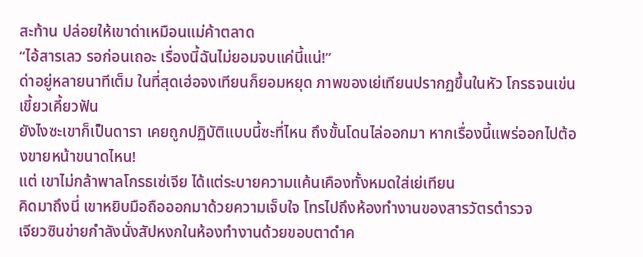สะท้าน ปล่อยให้เขาด่าเหมือนแม่ค้าตลาด
“ไอ้สารเลว รอก่อนเถอะ เรื่องนี้ฉันไม่ยอมจบแค่นี้แน่!”
ด่าอยู่หลายนาทีเต็ม ในที่สุดเฮ่อจงเทียนก็ยอมหยุด ภาพของเย่เทียนปรากฏขึ้นในหัว โกรธจนเข่นเขี้ยวเคี้ยวฟัน
ยังไงซะเขาก็เป็นดารา เคยถูกปฏิบัติแบบนี้ซะที่ไหน ถึงขั้นโดนไล่ออกมา หากเรื่องนี้แพร่ออกไปต้องขายหน้าขนาดไหน!
แต่ เขาไม่กล้าพาลโกรธเซ่เจีย ได้แต่ระบายความแค้นเคืองทั้งหมดใส่เย่เทียน
คิดมาถึงนี่ เขาหยิบมือถือออกมาด้วยความเจ็บใจ โทรไปถึงห้องทำงานของสารวัตรตำรวจ
เจียวซินข่ายกำลังนั่งสัปหงกในห้องทำงานด้วยขอบตาดำค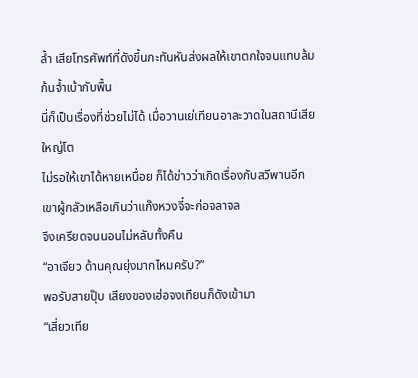ล้ำ เสียโทรศัพท์ที่ดังขึ้นกะทันหันส่งผลให้เขาตกใจจนแทบล้มก้นจ้ำเบ้ากับพื้น
นี่ก็เป็นเรื่องที่ช่วยไม่ได้ เมื่อวานเย่เทียนอาละวาดในสถานีเสียใหญ่โต
ไม่รอให้เขาได้หายเหนื่อย ก็ได้ข่าวว่าเกิดเรื่องกับสวีพานอีก เขาผู้กลัวเหลือเกินว่าแก๊งหวงจี๋จะก่อจลาจล
จึงเครียดจนนอนไม่หลับทั้งคืน
“อาเจียว ด้านคุณยุ่งมากไหมครับ?”
พอรับสายปุ๊บ เสียงของเฮ่อจงเทียนก็ดังเข้ามา
“เสี่ยวเทีย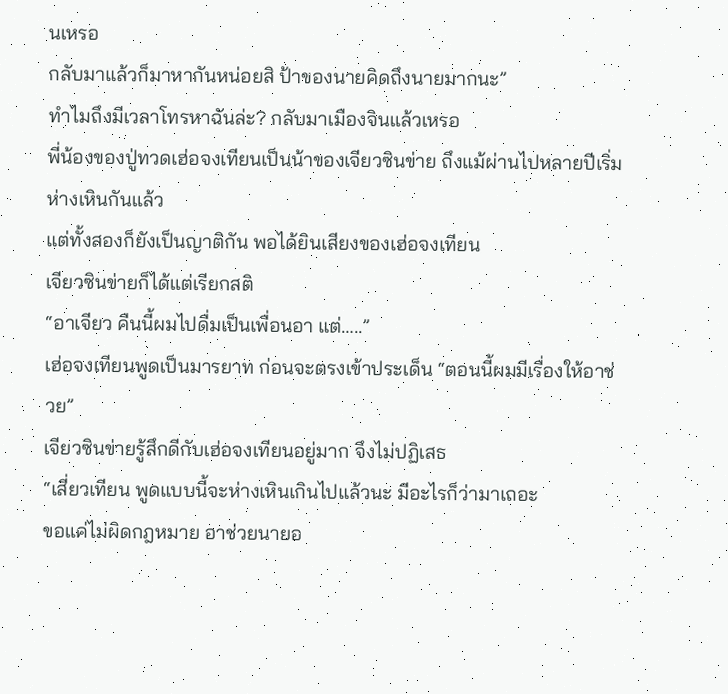นเหรอ
กลับมาแล้วก็มาหากันหน่อยสิ ป้าของนายคิดถึงนายมากนะ”
ทำไมถึงมีเวลาโทรหาฉันล่ะ? กลับมาเมืองจินแล้วเหรอ
พี่น้องของปู่ทวดเฮ่อจงเทียนเป็นน้าของเจียวซินข่าย ถึงแม้ผ่านไปหลายปีเริ่มห่างเหินกันแล้ว
แต่ทั้งสองก็ยังเป็นญาติกัน พอได้ยินเสียงของเฮ่อจงเทียน
เจียวซินข่ายก็ได้แต่เรียกสติ
“อาเจียว คืนนี้ผมไปดื่มเป็นเพื่อนอา แต่…..”
เฮ่อจงเทียนพูดเป็นมารยาท ก่อนจะตรงเข้าประเด็น “ตอนนี้ผมมีเรื่องให้อาช่วย”
เจียวซินข่ายรู้สึกดีกับเฮ่อจงเทียนอยู่มาก จึงไม่ปฏิเสธ
“เสี่ยวเทียน พูดแบบนี้จะห่างเหินเกินไปแล้วนะ มีอะไรก็ว่ามาเถอะ
ขอแค่ไม่ผิดกฎหมาย อาช่วยนายอ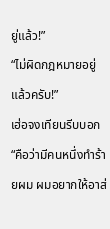ยู่แล้ว!”
“ไม่ผิดกฎหมายอยู่แล้วครับ!”
เฮ่อจงเทียนรีบบอก “คือว่ามีคนหนึ่งทำร้ายผม ผมอยากให้อาส่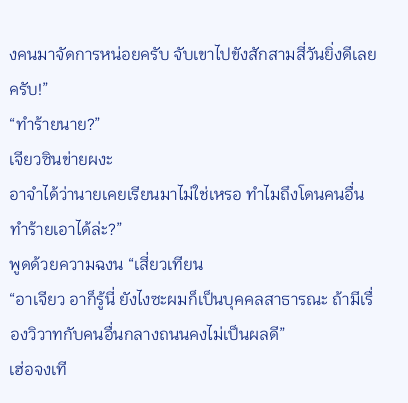งคนมาจัดการหน่อยครับ จับเขาไปขังสักสามสี่วันยิ่งดีเลยครับ!”
“ทำร้ายนาย?”
เจียวซินข่ายผงะ
อาจำได้ว่านายเคยเรียนมาไม่ใช่เหรอ ทำไมถึงโดนคนอื่นทำร้ายเอาได้ล่ะ?”
พูดด้วยความฉงน “เสี่ยวเทียน
“อาเจียว อาก็รู้นี่ ยังไงซะผมก็เป็นบุคคลสาธารณะ ถ้ามีเรื่องวิวาทกับคนอื่นกลางถนนคงไม่เป็นผลดี”
เฮ่อจงเที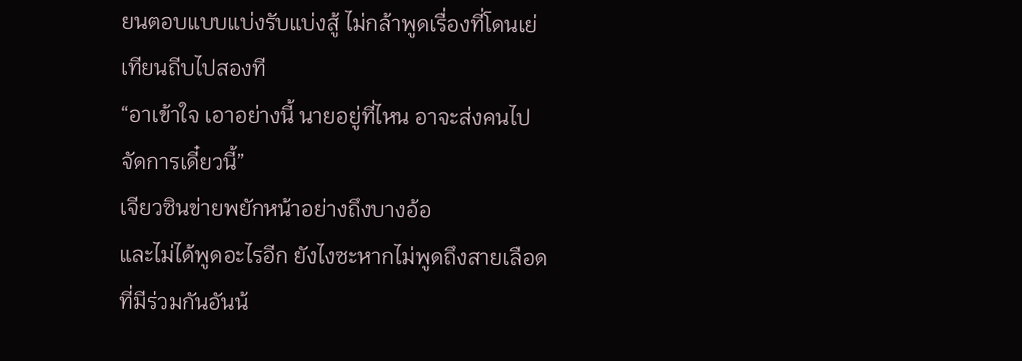ยนตอบแบบแบ่งรับแบ่งสู้ ไม่กล้าพูดเรื่องที่โดนเย่เทียนถีบไปสองที
“อาเข้าใจ เอาอย่างนี้ นายอยู่ที่ไหน อาจะส่งคนไปจัดการเดี๋ยวนี้”
เจียวซินข่ายพยักหน้าอย่างถึงบางอ้อ
และไม่ได้พูดอะไรอีก ยังไงซะหากไม่พูดถึงสายเลือดที่มีร่วมกันอันน้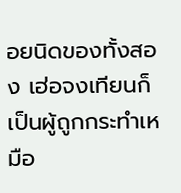อยนิดของทั้งสอง เฮ่อจงเทียนก็เป็นผู้ถูกกระทำเหมือ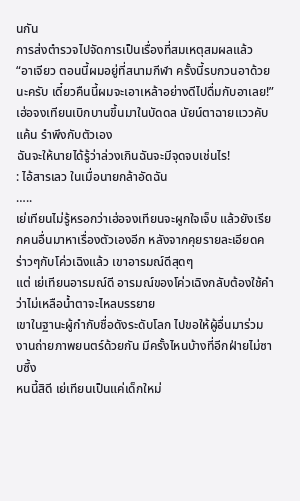นกัน
การส่งตำรวจไปจัดการเป็นเรื่องที่สมเหตุสมผลแล้ว
“อาเจียว ตอนนี้ผมอยู่ที่สนามกีฬา ครั้งนี้รบกวนอาด้วยนะครับ เดี๋ยวคืนนี้ผมจะเอาเหล้าอย่างดีไปดื่มกับอาเลย!”
เฮ่อจงเทียนเบิกบานขึ้นมาในบัดดล นัยน์ตาฉายแววคับแค้น รำพึงกับตัวเอง
ฉันจะให้นายได้รู้ว่าล่วงเกินฉันจะมีจุดจบเช่นไร!
: ไอ้สารเลว ในเมื่อนายกล้าอัดฉัน
…..
เย่เทียนไม่รู้หรอกว่าเฮ่อจงเทียนจะผูกใจเจ็บ แล้วยังเรียกคนอื่นมาหาเรื่องตัวเองอีก หลังจากคุยรายละเอียดคร่าวๆกับโค่วเฉิงแล้ว เขาอารมณ์ดีสุดๆ
แต่ เย่เทียนอารมณ์ดี อารมณ์ของโค่วเฉิงกลับต้องใช้คำว่าไม่เหลือน้ำตาจะไหลบรรยาย
เขาในฐานะผู้กำกับชื่อดังระดับโลก ไปขอให้ผู้อื่นมาร่วมงานถ่ายภาพยนตร์ด้วยกัน มีครั้งไหนบ้างที่อีกฝ่ายไม่ซาบซึ้ง
หนนี้สิดี เย่เทียนเป็นแค่เด็กใหม่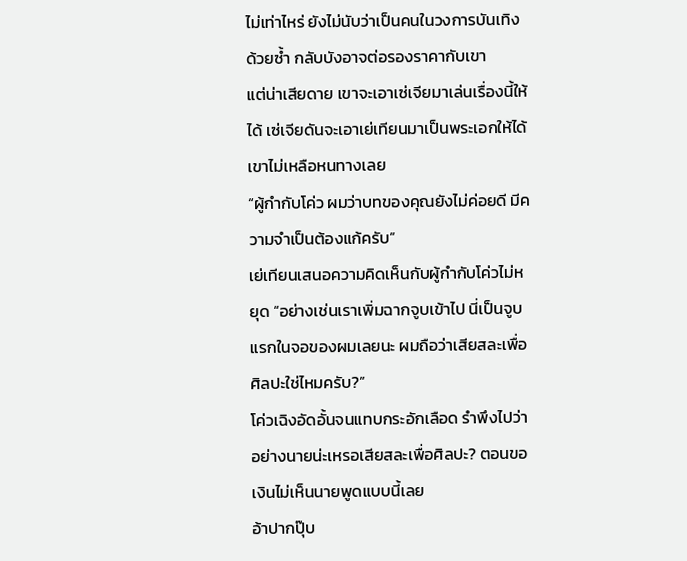ไม่เท่าไหร่ ยังไม่นับว่าเป็นคนในวงการบันเทิงด้วยซ้ำ กลับบังอาจต่อรองราคากับเขา
แต่น่าเสียดาย เขาจะเอาเซ่เจียมาเล่นเรื่องนี้ให้ได้ เซ่เจียดันจะเอาเย่เทียนมาเป็นพระเอกให้ได้ เขาไม่เหลือหนทางเลย
“ผู้กำกับโค่ว ผมว่าบทของคุณยังไม่ค่อยดี มีความจำเป็นต้องแก้ครับ”
เย่เทียนเสนอความคิดเห็นกับผู้กำกับโค่วไม่หยุด “อย่างเช่นเราเพิ่มฉากจูบเข้าไป นี่เป็นจูบแรกในจอของผมเลยนะ ผมถือว่าเสียสละเพื่อศิลปะใช่ไหมครับ?”
โค่วเฉิงอัดอั้นจนแทบกระอักเลือด รำพึงไปว่าอย่างนายน่ะเหรอเสียสละเพื่อศิลปะ? ตอนขอเงินไม่เห็นนายพูดแบบนี้เลย
อ้าปากปุ๊บ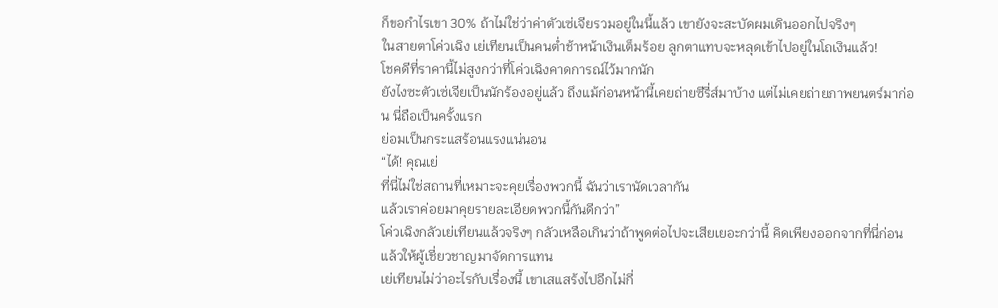ก็ขอกำไรเขา 30% ถ้าไม่ใช่ว่าค่าตัวเซ่เจียรวมอยู่ในนี้แล้ว เขายังจะสะบัดผมเดินออกไปจริงๆ
ในสายตาโค่วเฉิง เย่เทียนเป็นคนต่ำช้าหน้าเงินเต็มร้อย ลูกตาแทบจะหลุดเข้าไปอยู่ในโถเงินแล้ว!
โชคดีที่ราคานี้ไม่สูงกว่าที่โค่วเฉิงคาดการณ์ไว้มากนัก
ยังไงซะตัวเซ่เจียเป็นนักร้องอยู่แล้ว ถึงแม้ก่อนหน้านี้เคยถ่ายซีรี่ส์มาบ้าง แต่ไม่เคยถ่ายภาพยนตร์มาก่อน นี่ถือเป็นครั้งแรก
ย่อมเป็นกระแสร้อนแรงแน่นอน
“ได้! คุณเย่
ที่นี่ไม่ใช่สถานที่เหมาะจะคุยเรื่องพวกนี้ ฉันว่าเรานัดเวลากัน
แล้วเราค่อยมาคุยรายละเอียดพวกนี้กันดีกว่า”
โค่วเฉิงกลัวเย่เทียนแล้วจริงๆ กลัวเหลือเกินว่าถ้าพูดต่อไปจะเสียเยอะกว่านี้ คิดเพียงออกจากที่นี่ก่อน แล้วให้ผู้เชี่ยวชาญมาจัดการแทน
เย่เทียนไม่ว่าอะไรกับเรื่องนี้ เขาเสแสร้งไปอีกไม่กี่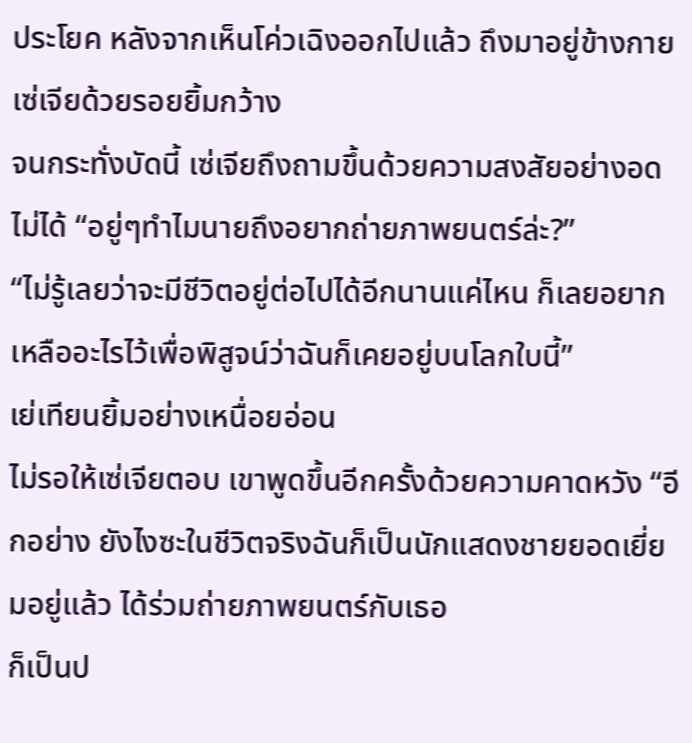ประโยค หลังจากเห็นโค่วเฉิงออกไปแล้ว ถึงมาอยู่ข้างกายเซ่เจียด้วยรอยยิ้มกว้าง
จนกระทั่งบัดนี้ เซ่เจียถึงถามขึ้นด้วยความสงสัยอย่างอดไม่ได้ “อยู่ๆทำไมนายถึงอยากถ่ายภาพยนตร์ล่ะ?”
“ไม่รู้เลยว่าจะมีชีวิตอยู่ต่อไปได้อีกนานแค่ไหน ก็เลยอยากเหลืออะไรไว้เพื่อพิสูจน์ว่าฉันก็เคยอยู่บนโลกใบนี้”
เย่เทียนยิ้มอย่างเหนื่อยอ่อน
ไม่รอให้เซ่เจียตอบ เขาพูดขึ้นอีกครั้งด้วยความคาดหวัง “อีกอย่าง ยังไงซะในชีวิตจริงฉันก็เป็นนักแสดงชายยอดเยี่ยมอยู่แล้ว ได้ร่วมถ่ายภาพยนตร์กับเธอ
ก็เป็นป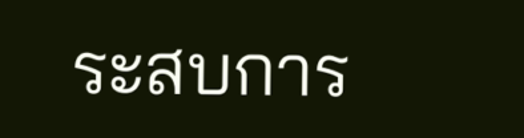ระสบการ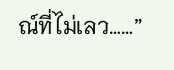ณ์ที่ไม่เลว……”